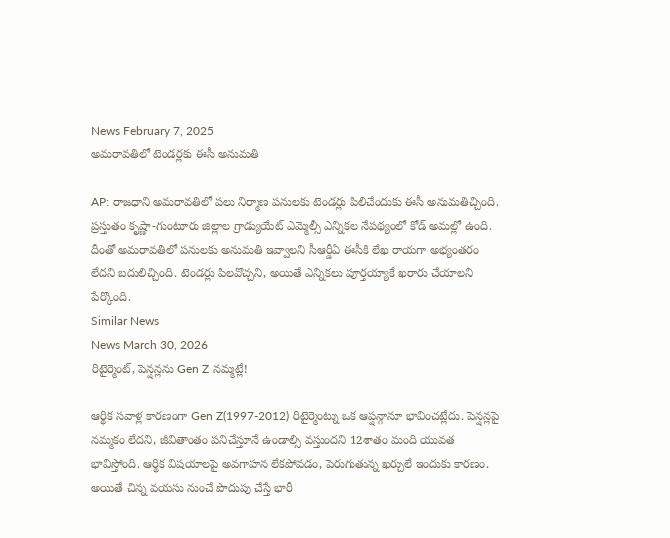News February 7, 2025
అమరావతిలో టెండర్లకు ఈసీ అనుమతి

AP: రాజధాని అమరావతిలో పలు నిర్మాణ పనులకు టెండర్లు పిలిచేందుకు ఈసీ అనుమతిచ్చింది. ప్రస్తుతం కృష్ణా-గుంటూరు జిల్లాల గ్రాడ్యుయేట్ ఎమ్మెల్సీ ఎన్నికల నేపథ్యంలో కోడ్ అమల్లో ఉంది. దీంతో అమరావతిలో పనులకు అనుమతి ఇవ్వాలని సీఆర్డీఏ ఈసీకి లేఖ రాయగా అభ్యంతరం లేదని బదులిచ్చింది. టెండర్లు పిలవొచ్చని, అయితే ఎన్నికలు పూర్తయ్యాకే ఖరారు చేయాలని పేర్కొంది.
Similar News
News March 30, 2026
రిటైర్మెంట్, పెన్షన్లను Gen Z నమ్మట్లే!

ఆర్థిక సవాళ్ల కారణంగా Gen Z(1997-2012) రిటైర్మెంట్ను ఒక ఆప్షన్గానూ భావించట్లేదు. పెన్షన్లపై నమ్మకం లేదని, జీవితాంతం పనిచేస్తూనే ఉండాల్సి వస్తుందని 12శాతం మంది యువత భావిస్తోంది. ఆర్థిక విషయాలపై అవగాహన లేకపోవడం, పెరుగుతున్న ఖర్చులే ఇందుకు కారణం. అయితే చిన్న వయసు నుంచే పొదుపు చేస్తే భారీ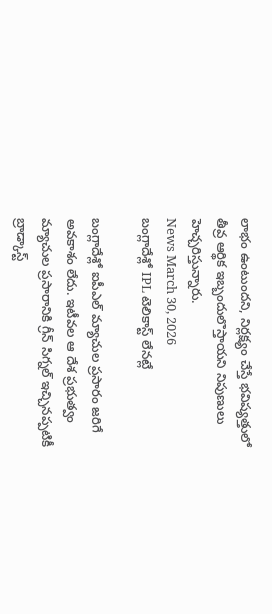లాభం ఉంటుందని, నిర్లక్ష్యం చేస్తే భవిష్యత్తులో తీవ్ర ఆర్థిక ఇబ్బందులొస్తాయని నిపుణులు హెచ్చరిస్తున్నారు.
News March 30, 2026
బంగ్లాదేశ్లో IPL టెలికాస్ట్ లేనట్లే

బంగ్లాదేశ్లో ఐపీఎల్ మ్యాచుల ప్రసారం జరిగే అవకాశం లేదు. ఇటీవల ఆ దేశ ప్రభుత్వం మ్యాచుల ప్రసారానికి గ్రీన్ సిగ్నల్ ఇచ్చినప్పటికీ బ్రాడ్కాస్ట్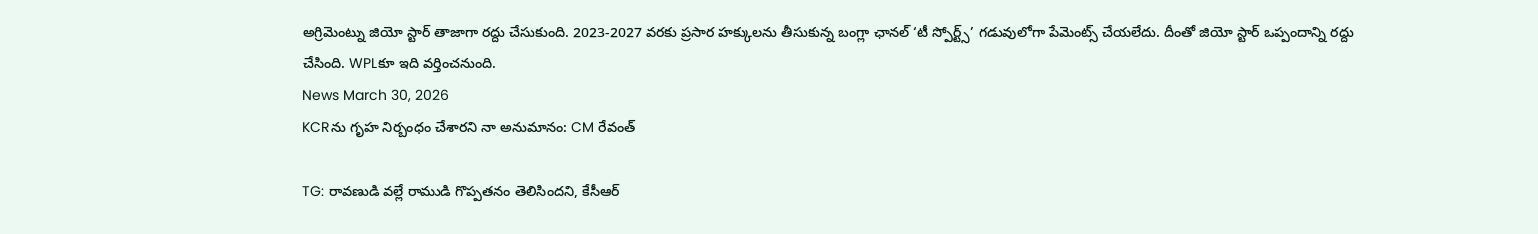అగ్రిమెంట్ను జియో స్టార్ తాజాగా రద్దు చేసుకుంది. 2023-2027 వరకు ప్రసార హక్కులను తీసుకున్న బంగ్లా ఛానల్ ‘టీ స్పోర్ట్స్’ గడువులోగా పేమెంట్స్ చేయలేదు. దీంతో జియో స్టార్ ఒప్పందాన్ని రద్దు చేసింది. WPLకూ ఇది వర్తించనుంది.
News March 30, 2026
KCRను గృహ నిర్బంధం చేశారని నా అనుమానం: CM రేవంత్

TG: రావణుడి వల్లే రాముడి గొప్పతనం తెలిసిందని, కేసీఆర్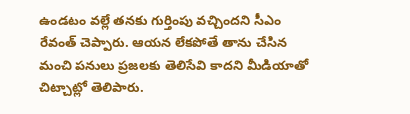ఉండటం వల్లే తనకు గుర్తింపు వచ్చిందని సీఎం రేవంత్ చెప్పారు. ఆయన లేకపోతే తాను చేసిన మంచి పనులు ప్రజలకు తెలిసేవి కాదని మీడియాతో చిట్చాట్లో తెలిపారు.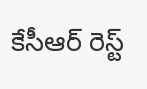కేసీఆర్ రెస్ట్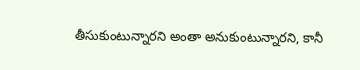తీసుకుంటున్నారని అంతా అనుకుంటున్నారని, కానీ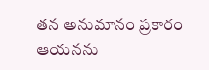తన అనుమానం ప్రకారం ఆయనను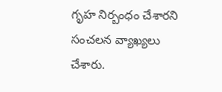గృహ నిర్బంధం చేశారని సంచలన వ్యాఖ్యలు చేశారు.